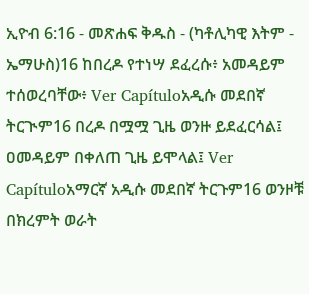ኢዮብ 6:16 - መጽሐፍ ቅዱስ - (ካቶሊካዊ እትም - ኤማሁስ)16 ከበረዶ የተነሣ ደፈረሱ፥ አመዳይም ተሰወረባቸው፥ Ver Capítuloአዲሱ መደበኛ ትርጒም16 በረዶ በሟሟ ጊዜ ወንዙ ይደፈርሳል፤ ዐመዳይም በቀለጠ ጊዜ ይሞላል፤ Ver Capítuloአማርኛ አዲሱ መደበኛ ትርጉም16 ወንዞቹ በክረምት ወራት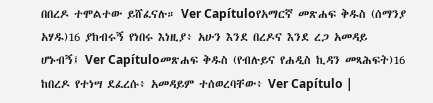በበረዶ ተሞልተው ይሸፈናሉ። Ver Capítuloየአማርኛ መጽሐፍ ቅዱስ (ሰማንያ አሃዱ)16 ያከብሩኝ የነበሩ እነዚያ፥ አሁን እንደ በረዶና እንደ ረጋ አመዳይ ሆኑብኝ፤ Ver Capítuloመጽሐፍ ቅዱስ (የብሉይና የሐዲስ ኪዳን መጻሕፍት)16 ከበረዶ የተነሣ ደፈረሱ፥ አመዳይም ተሰወረባቸው፥ Ver Capítulo |